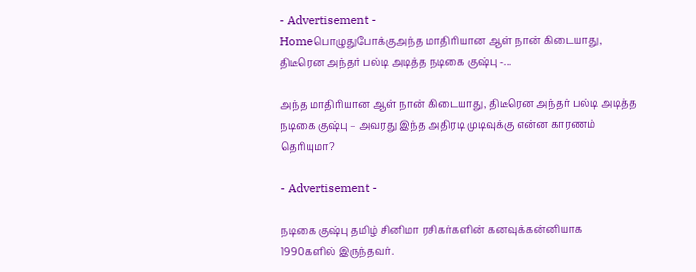- Advertisement -
Homeபொழுதுபோக்குஅந்த மாதிரியான ஆள் நான் கிடையாது, திடீரென அந்தர் பல்டி அடித்த நடிகை குஷ்பு -...

அந்த மாதிரியான ஆள் நான் கிடையாது, திடீரென அந்தர் பல்டி அடித்த நடிகை குஷ்பு – அவரது இந்த அதிரடி முடிவுக்கு என்ன காரணம் தெரியுமா?

- Advertisement -

நடிகை குஷ்பு தமிழ் சினிமா ரசிகர்களின் கனவுக்கன்னியாக 1990களில் இருந்தவர்.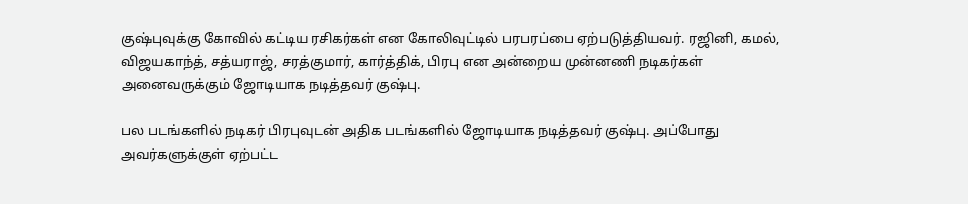குஷ்புவுக்கு கோவில் கட்டிய ரசிகர்கள் என கோலிவுட்டில் பரபரப்பை ஏற்படுத்தியவர். ரஜினி, கமல், விஜயகாந்த், சத்யராஜ், சரத்குமார், கார்த்திக், பிரபு என அன்றைய முன்னணி நடிகர்கள் அனைவருக்கும் ஜோடியாக நடித்தவர் குஷ்பு.

பல படங்களில் நடிகர் பிரபுவுடன் அதிக படங்களில் ஜோடியாக நடித்தவர் குஷ்பு. அப்போது அவர்களுக்குள் ஏற்பட்ட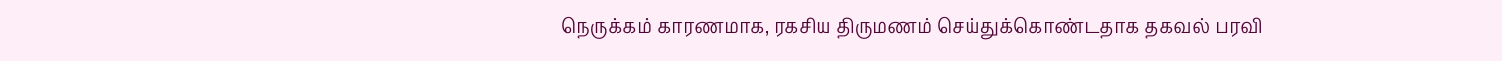நெருக்கம் காரணமாக, ரகசிய திருமணம் செய்துக்கொண்டதாக தகவல் பரவி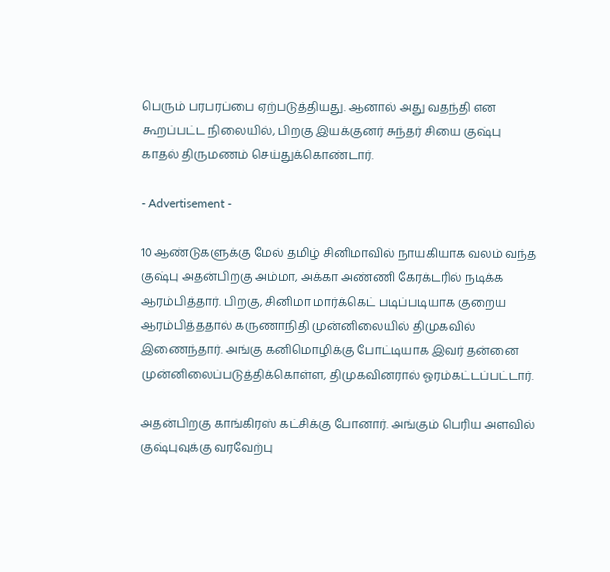பெரும் பரபரப்பை ஏற்படுத்தியது. ஆனால் அது வதந்தி என கூறப்பட்ட நிலையில், பிறகு இயக்குனர் சுந்தர் சியை குஷ்பு காதல் திருமணம் செய்துக்கொண்டார்.

- Advertisement -

10 ஆண்டுகளுக்கு மேல் தமிழ் சினிமாவில் நாயகியாக வலம் வந்த குஷ்பு அதன்பிறகு அம்மா, அக்கா அண்ணி கேரக்டரில் நடிக்க ஆரம்பித்தார். பிறகு, சினிமா மார்க்கெட் படிப்படியாக குறைய ஆரம்பித்ததால் கருணாநிதி முன்னிலையில் திமுகவில் இணைந்தார். அங்கு கனிமொழிக்கு போட்டியாக இவர் தன்னை முன்னிலைப்படுத்திக்கொள்ள, திமுகவினரால் ஓரம்கட்டப்பட்டார்.

அதன்பிறகு காங்கிரஸ் கட்சிக்கு போனார். அங்கும் பெரிய அளவில் குஷ்புவுக்கு வரவேற்பு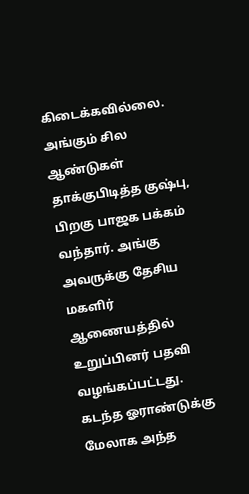கிடைக்கவில்லை. அங்கும் சில ஆண்டுகள் தாக்குபிடித்த குஷ்பு, பிறகு பாஜக பக்கம் வந்தார். அங்கு அவருக்கு தேசிய மகளிர் ஆணையத்தில் உறுப்பினர் பதவி வழங்கப்பட்டது. கடந்த ஓராண்டுக்கு மேலாக அந்த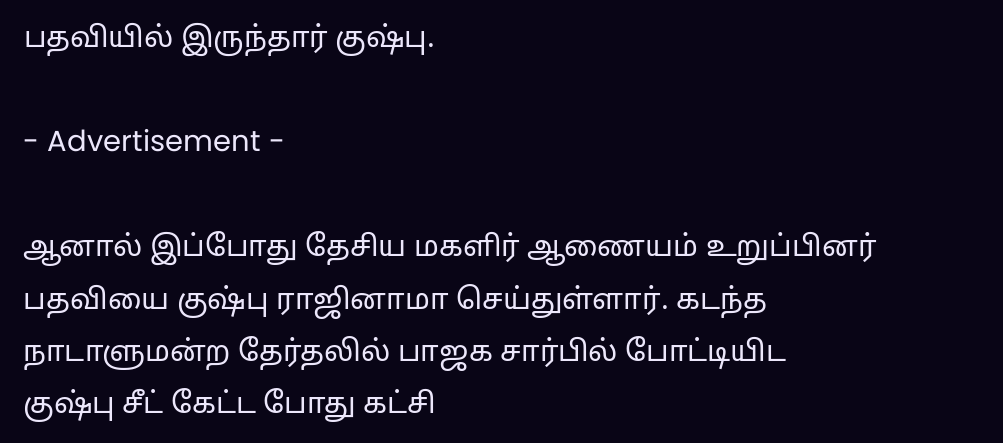பதவியில் இருந்தார் குஷ்பு.

- Advertisement -

ஆனால் இப்போது தேசிய மகளிர் ஆணையம் உறுப்பினர் பதவியை குஷ்பு ராஜினாமா செய்துள்ளார். கடந்த நாடாளுமன்ற தேர்தலில் பாஜக சார்பில் போட்டியிட குஷ்பு சீட் கேட்ட போது கட்சி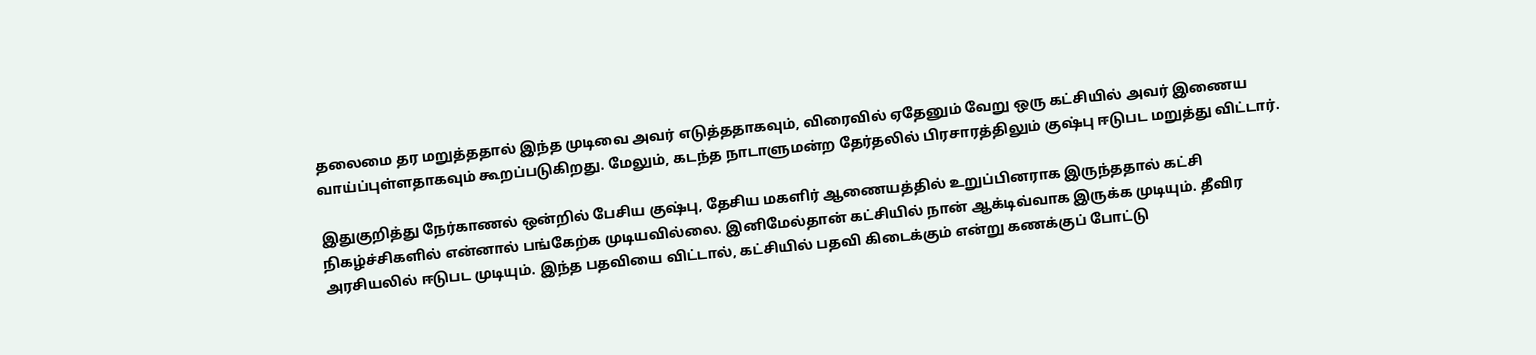தலைமை தர மறுத்ததால் இந்த முடிவை அவர் எடுத்ததாகவும், விரைவில் ஏதேனும் வேறு ஒரு கட்சியில் அவர் இணைய வாய்ப்புள்ளதாகவும் கூறப்படுகிறது. மேலும், கடந்த நாடாளுமன்ற தேர்தலில் பிரசாரத்திலும் குஷ்பு ஈடுபட மறுத்து விட்டார்.

இதுகுறித்து நேர்காணல் ஒன்றில் பேசிய குஷ்பு, தேசிய மகளிர் ஆணையத்தில் உறுப்பினராக இருந்ததால் கட்சி நிகழ்ச்சிகளில் என்னால் பங்கேற்க முடியவில்லை. இனிமேல்தான் கட்சியில் நான் ஆக்டிவ்வாக இருக்க முடியும். தீவிர அரசியலில் ஈடுபட முடியும். இந்த பதவியை விட்டால், கட்சியில் பதவி கிடைக்கும் என்று கணக்குப் போட்டு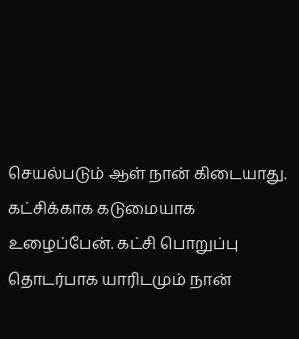செயல்படும் ஆள் நான் கிடையாது. கட்சிக்காக கடுமையாக உழைப்பேன். கட்சி பொறுப்பு தொடர்பாக யாரிடமும் நான்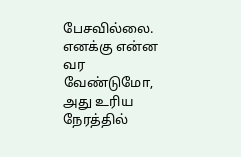பேசவில்லை. எனக்கு என்ன வர வேண்டுமோ, அது உரிய நேரத்தில்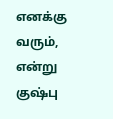எனக்கு வரும், என்று குஷ்பு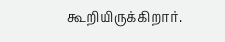கூறியிருக்கிறார்.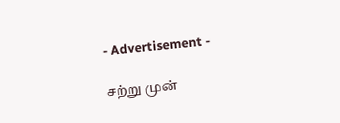- Advertisement -

சற்று முன்